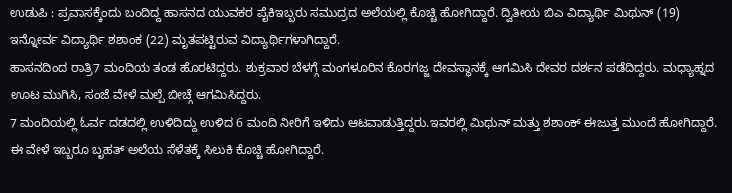ಉಡುಪಿ : ಪ್ರವಾಸಕ್ಕೆಂದು ಬಂದಿದ್ದ ಹಾಸನದ ಯುವಕರ ಪೈಕಿಇಬ್ಬರು ಸಮುದ್ರದ ಅಲೆಯಲ್ಲಿ ಕೊಚ್ಚಿ ಹೋಗಿದ್ದಾರೆ. ದ್ವಿತೀಯ ಬಿಎ ವಿದ್ಯಾರ್ಥಿ ಮಿಥುನ್ (19) ಇನ್ನೋರ್ವ ವಿದ್ಯಾರ್ಥಿ ಶಶಾಂಕ (22) ಮೃತಪಟ್ಟಿರುವ ವಿದ್ಯಾರ್ಥಿಗಳಾಗಿದ್ದಾರೆ.
ಹಾಸನದಿಂದ ರಾತ್ರಿ7 ಮಂದಿಯ ತಂಡ ಹೊರಟಿದ್ದರು. ಶುಕ್ರವಾರ ಬೆಳಗ್ಗೆ ಮಂಗಳೂರಿನ ಕೊರಗಜ್ಜ ದೇವಸ್ಥಾನಕ್ಕೆ ಆಗಮಿಸಿ ದೇವರ ದರ್ಶನ ಪಡೆದಿದ್ದರು. ಮಧ್ಯಾಹ್ನದ ಊಟ ಮುಗಿಸಿ, ಸಂಜೆ ವೇಳೆ ಮಲ್ಪೆ ಬೀಚ್ಗೆ ಆಗಮಿಸಿದ್ದರು.
7 ಮಂದಿಯಲ್ಲಿ ಓರ್ವ ದಡದಲ್ಲಿ ಉಳಿದಿದ್ದು ಉಳಿದ 6 ಮಂದಿ ನೀರಿಗೆ ಇಳಿದು ಆಟವಾಡುತ್ತಿದ್ದರು.ಇವರಲ್ಲಿ ಮಿಥುನ್ ಮತ್ತು ಶಶಾಂಕ್ ಈಜುತ್ತ ಮುಂದೆ ಹೋಗಿದ್ದಾರೆ. ಈ ವೇಳೆ ಇಬ್ಬರೂ ಬೃಹತ್ ಅಲೆಯ ಸೆಳೆತಕ್ಕೆ ಸಿಲುಕಿ ಕೊಚ್ಚಿ ಹೋಗಿದ್ದಾರೆ.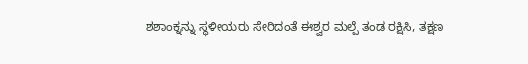ಶಶಾಂಕ್ನನ್ನು ಸ್ಥಳೀಯರು ಸೇರಿದಂತೆ ಈಶ್ವರ ಮಲ್ಪೆ ತಂಡ ರಕ್ಷಿಸಿ, ತಕ್ಷಣ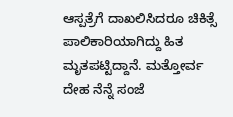ಆಸ್ಪತ್ರೆಗೆ ದಾಖಲಿಸಿದರೂ ಚಿಕಿತ್ಸೆ ಪಾಲಿಕಾರಿಯಾಗಿದ್ದು ಹಿತ ಮೃತಪಟ್ಟಿದ್ದಾನೆ. ಮತ್ತೋರ್ವ ದೇಹ ನೆನ್ನೆ ಸಂಜೆ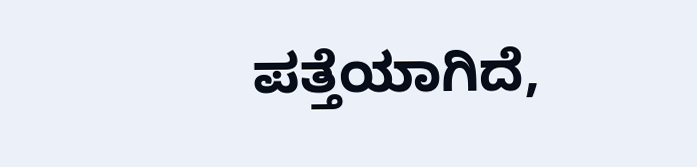ಪತ್ತೆಯಾಗಿದೆ,